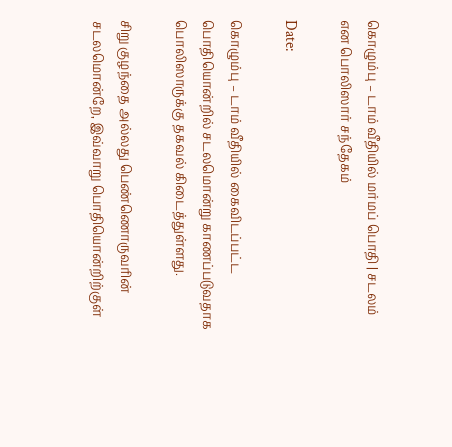கொழும்பு – டாம் வீதியில் மர்மப் பொதி | சடலம் என பொலிஸார் சந்தேகம்

Date:

கொழும்பு – டாம் வீதியில் கைவிடப்பட்ட பொதியொன்றில் சடலமொன்று காணப்படுவதாக பொலிஸாருக்கு தகவல் கிடைத்துள்ளது.

சிறு குழந்தை அல்லது பெண்ணொருவரின் சடலமொன்றே, இவ்வாறு பொதியொன்றிற்குள்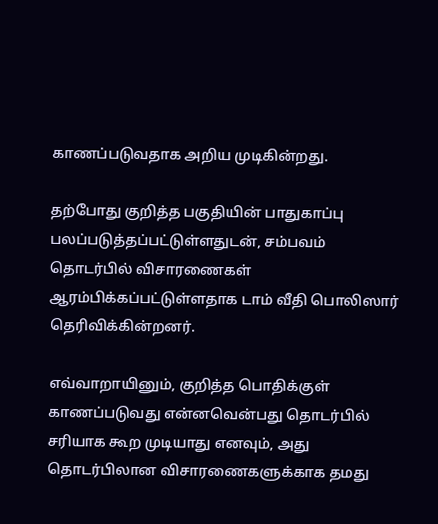காணப்படுவதாக அறிய முடிகின்றது.

தற்போது குறித்த பகுதியின் பாதுகாப்பு பலப்படுத்தப்பட்டுள்ளதுடன், சம்பவம் தொடர்பில் விசாரணைகள் ஆரம்பிக்கப்பட்டுள்ளதாக டாம் வீதி பொலிஸார் தெரிவிக்கின்றனர்.

எவ்வாறாயினும், குறித்த பொதிக்குள் காணப்படுவது என்னவென்பது தொடர்பில் சரியாக கூற முடியாது எனவும், அது தொடர்பிலான விசாரணைகளுக்காக தமது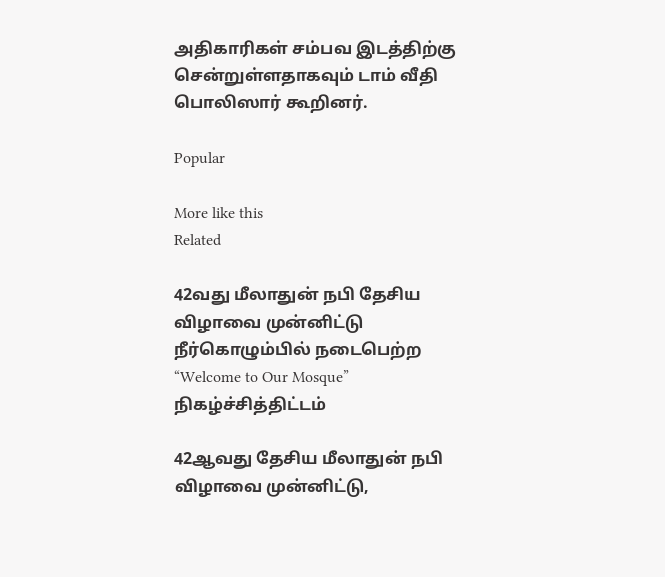அதிகாரிகள் சம்பவ இடத்திற்கு சென்றுள்ளதாகவும் டாம் வீதி பொலிஸார் கூறினர்.

Popular

More like this
Related

42வது மீலாதுன் நபி தேசிய விழாவை முன்னிட்டு நீர்கொழும்பில் நடைபெற்ற “Welcome to Our Mosque” நிகழ்ச்சித்திட்டம்

42ஆவது தேசிய மீலாதுன் நபி விழாவை முன்னிட்டு,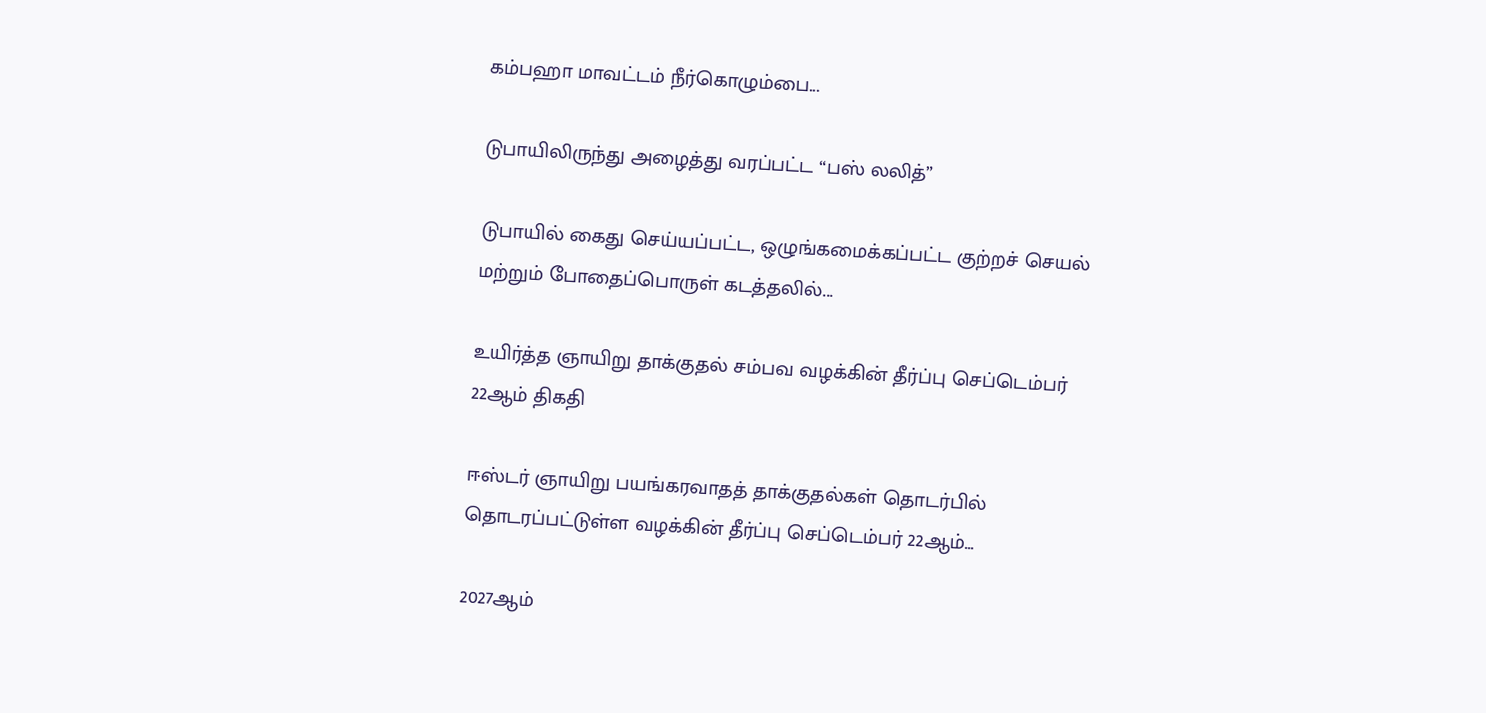கம்பஹா மாவட்டம் நீர்கொழும்பை...

டுபாயிலிருந்து அழைத்து வரப்பட்ட “பஸ் லலித்”

டுபாயில் கைது செய்யப்பட்ட, ஒழுங்கமைக்கப்பட்ட குற்றச் செயல் மற்றும் போதைப்பொருள் கடத்தலில்...

உயிர்த்த ஞாயிறு தாக்குதல் சம்பவ வழக்கின் தீர்ப்பு செப்டெம்பர் 22ஆம் திகதி

ஈஸ்டர் ஞாயிறு பயங்கரவாதத் தாக்குதல்கள் தொடர்பில் தொடரப்பட்டுள்ள வழக்கின் தீர்ப்பு செப்டெம்பர் 22ஆம்...

2027ஆம்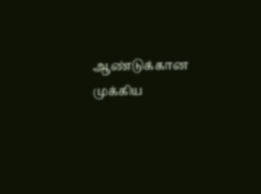ஆண்டுக்கான முக்கிய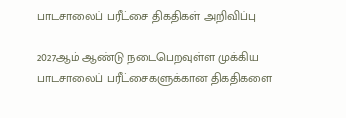பாடசாலைப் பரீட்சை திகதிகள் அறிவிப்பு

2027ஆம் ஆண்டு நடைபெறவுள்ள முக்கிய பாடசாலைப் பரீட்சைகளுக்கான திகதிகளை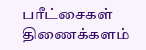பரீட்சைகள் திணைக்களம்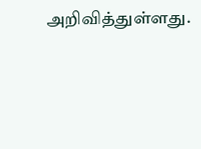அறிவித்துள்ளது.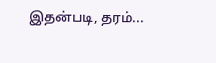இதன்படி, தரம்...